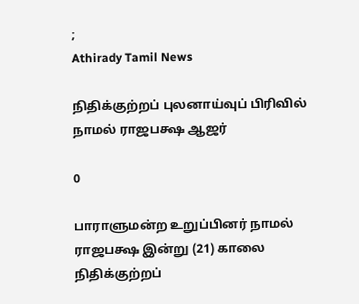;
Athirady Tamil News

நிதிக்குற்றப் புலனாய்வுப் பிரிவில் நாமல் ராஜபக்ஷ ஆஜர்

0

பாராளுமன்ற உறுப்பினர் நாமல் ராஜபக்ஷ இன்று (21) காலை நிதிக்குற்றப்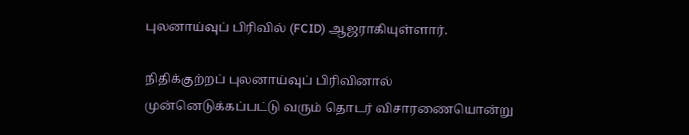புலனாய்வுப் பிரிவில் (FCID) ஆஜராகியுள்ளார்.

நிதிக்குற்றப் புலனாய்வுப் பிரிவினால் முன்னெடுக்கப்பட்டு வரும் தொடர் விசாரணையொன்று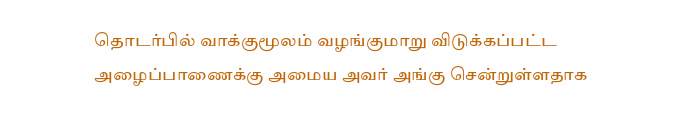தொடர்பில் வாக்குமூலம் வழங்குமாறு விடுக்கப்பட்ட அழைப்பாணைக்கு அமைய அவர் அங்கு சென்றுள்ளதாக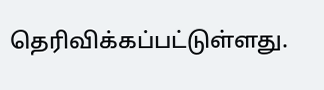தெரிவிக்கப்பட்டுள்ளது.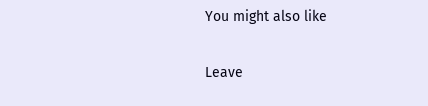You might also like

Leave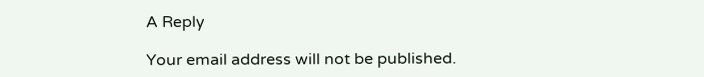A Reply

Your email address will not be published.